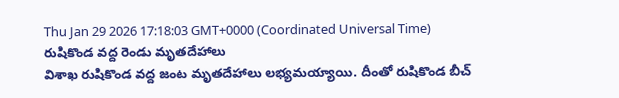Thu Jan 29 2026 17:18:03 GMT+0000 (Coordinated Universal Time)
రుషికొండ వద్ద రెండు మృతదేహాలు
విశాఖ రుషికొండ వద్ద జంట మృతదేహాలు లభ్యమయ్యాయి. దీంతో రుషికొండ బీచ్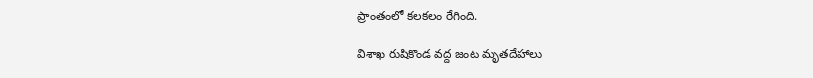ప్రాంతంలో కలకలం రేగింది.

విశాఖ రుషికొండ వద్ద జంట మృతదేహాలు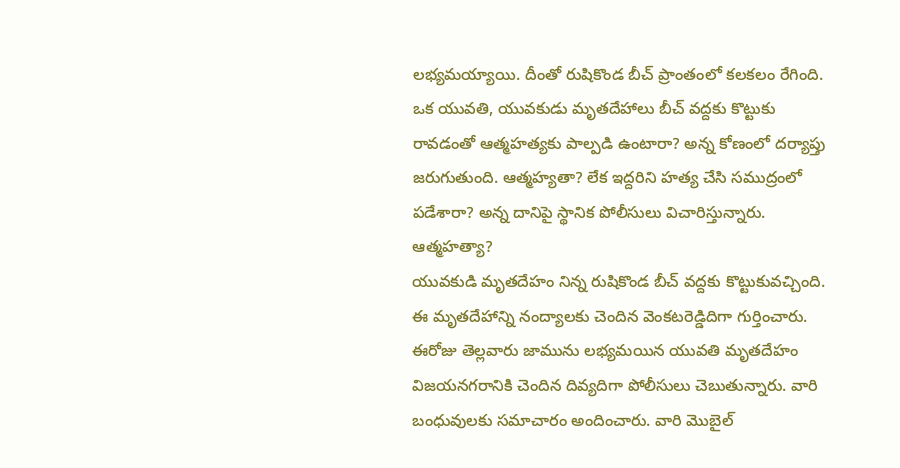లభ్యమయ్యాయి. దీంతో రుషికొండ బీచ్ ప్రాంతంలో కలకలం రేగింది. ఒక యువతి, యువకుడు మృతదేహాలు బీచ్ వద్దకు కొట్టుకు రావడంతో ఆత్మహత్యకు పాల్పడి ఉంటారా? అన్న కోణంలో దర్యాప్తు జరుగుతుంది. ఆత్మహ్యతా? లేక ఇద్దరిని హత్య చేసి సముద్రంలో పడేశారా? అన్న దానిపై స్థానిక పోలీసులు విచారిస్తున్నారు.
ఆత్మహత్యా?
యువకుడి మృతదేహం నిన్న రుషికొండ బీచ్ వద్దకు కొట్టుకువచ్చింది. ఈ మృతదేహాన్ని నంద్యాలకు చెందిన వెంకటరెడ్డిదిగా గుర్తించారు. ఈరోజు తెల్లవారు జామును లభ్యమయిన యువతి మృతదేహం విజయనగరానికి చెందిన దివ్యదిగా పోలీసులు చెబుతున్నారు. వారి బంధువులకు సమాచారం అందించారు. వారి మొబైల్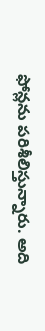ఫోన్లను పరిశీలిస్తున్నారు. అది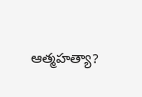ఆత్మహత్యా?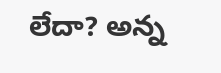లేదా? అన్న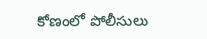కోణంలో పోలీసులు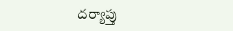దర్యాప్తు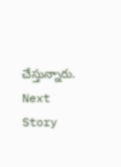చేస్తున్నారు.
Next Story